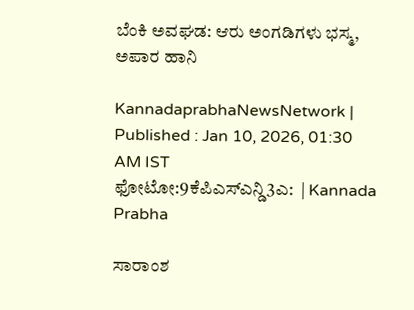ಬೆಂಕಿ ಅವಘಡ: ಆರು ಅಂಗಡಿಗಳು ಭಸ್ಮ, ಅಪಾರ ಹಾನಿ

KannadaprabhaNewsNetwork |
Published : Jan 10, 2026, 01:30 AM IST
ಫೋಟೋ:9ಕೆಪಿಎಸ್ಎನ್ಡಿ3ಎ:  | Kannada Prabha

ಸಾರಾಂಶ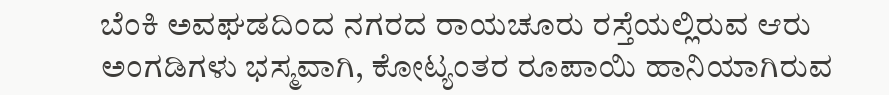ಬೆಂಕಿ ಅವಘಡದಿಂದ ನಗರದ ರಾಯಚೂರು ರಸ್ತೆಯಲ್ಲಿರುವ ಆರು ಅಂಗಡಿಗಳು ಭಸ್ಮವಾಗಿ, ಕೋಟ್ಯಂತರ ರೂಪಾಯಿ ಹಾನಿಯಾಗಿರುವ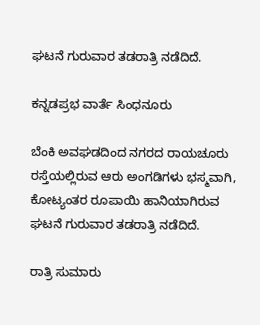ಘಟನೆ ಗುರುವಾರ ತಡರಾತ್ರಿ ನಡೆದಿದೆ.

ಕನ್ನಡಪ್ರಭ ವಾರ್ತೆ ಸಿಂಧನೂರು

ಬೆಂಕಿ ಅವಘಡದಿಂದ ನಗರದ ರಾಯಚೂರು ರಸ್ತೆಯಲ್ಲಿರುವ ಆರು ಅಂಗಡಿಗಳು ಭಸ್ಮವಾಗಿ, ಕೋಟ್ಯಂತರ ರೂಪಾಯಿ ಹಾನಿಯಾಗಿರುವ ಘಟನೆ ಗುರುವಾರ ತಡರಾತ್ರಿ ನಡೆದಿದೆ.

ರಾತ್ರಿ ಸುಮಾರು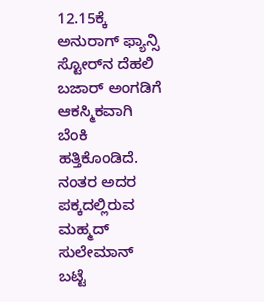12.15ಕ್ಕೆ ಅನುರಾಗ್ ಫ್ಯಾನ್ಸಿ ಸ್ಟೋರ್‌ನ ದೆಹಲಿ ಬಜಾರ್ ಅಂಗಡಿಗೆ ಆಕಸ್ಮಿಕವಾಗಿ ಬೆಂಕಿ ಹತ್ತಿಕೊಂಡಿದೆ. ನಂತರ ಅದರ ಪಕ್ಕದಲ್ಲಿರುವ ಮಹ್ಮದ್ ಸುಲೇಮಾನ್ ಬಟ್ಟೆ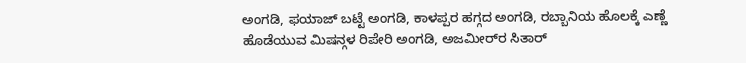ಅಂಗಡಿ, ಫಯಾಜ್ ಬಟ್ಟೆ ಅಂಗಡಿ, ಕಾಳಪ್ಪರ ಹಗ್ಗದ ಅಂಗಡಿ, ರಬ್ಬಾನಿಯ ಹೊಲಕ್ಕೆ ಎಣ್ಣೆ ಹೊಡೆಯುವ ಮಿಷನ್ಗಳ ರಿಪೇರಿ ಅಂಗಡಿ, ಅಜಮೀರ್‌ರ ಸಿತಾರ್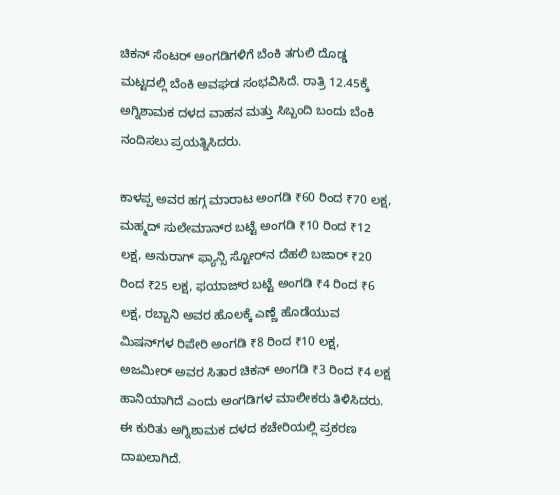ಚಿಕನ್ ಸೆಂಟರ್ ಅಂಗಡಿಗಳಿಗೆ ಬೆಂಕಿ ತಗುಲಿ ದೊಡ್ಡ ಮಟ್ಟದಲ್ಲಿ ಬೆಂಕಿ ಅವಘಡ ಸಂಭವಿಸಿದೆ. ರಾತ್ರಿ 12.45ಕ್ಕೆ ಅಗ್ನಿಶಾಮಕ ದಳದ ವಾಹನ ಮತ್ತು ಸಿಬ್ಬಂದಿ ಬಂದು ಬೆಂಕಿ ನಂದಿಸಲು ಪ್ರಯತ್ನಿಸಿದರು.

ಕಾಳಪ್ಪ ಅವರ ಹಗ್ಗ ಮಾರಾಟ ಅಂಗಡಿ ₹60 ರಿಂದ ₹70 ಲಕ್ಷ, ಮಹ್ಮದ್ ಸುಲೇಮಾನ್‌ರ ಬಟ್ಟೆ ಅಂಗಡಿ ₹10 ರಿಂದ ₹12 ಲಕ್ಷ, ಅನುರಾಗ್ ಫ್ಯಾನ್ಸಿ ಸ್ಟೋರ್‌ನ ದೆಹಲಿ ಬಜಾರ್ ₹20 ರಿಂದ ₹25 ಲಕ್ಷ, ಫಯಾಜ್‌ರ ಬಟ್ಟೆ ಅಂಗಡಿ ₹4 ರಿಂದ ₹6 ಲಕ್ಷ, ರಬ್ಬಾನಿ ಅವರ ಹೊಲಕ್ಕೆ ಎಣ್ಣೆ ಹೊಡೆಯುವ ಮಿಷನ್‌ಗಳ ರಿಪೇರಿ ಅಂಗಡಿ ₹8 ರಿಂದ ₹10 ಲಕ್ಷ, ಅಜಮೀರ್ ಅವರ ಸಿತಾರ ಚಿಕನ್ ಅಂಗಡಿ ₹3 ರಿಂದ ₹4 ಲಕ್ಷ ಹಾನಿಯಾಗಿದೆ ಎಂದು ಅಂಗಡಿಗಳ ಮಾಲೀಕರು ತಿಳಿಸಿದರು. ಈ ಕುರಿತು ಅಗ್ನಿಶಾಮಕ ದಳದ ಕಚೇರಿಯಲ್ಲಿ ಪ್ರಕರಣ ದಾಖಲಾಗಿದೆ.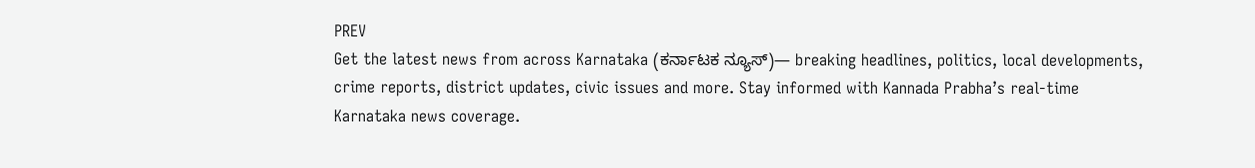PREV
Get the latest news from across Karnataka (ಕರ್ನಾಟಕ ನ್ಯೂಸ್)— breaking headlines, politics, local developments, crime reports, district updates, civic issues and more. Stay informed with Kannada Prabha’s real‑time Karnataka news coverage.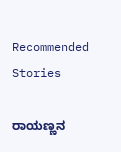Recommended Stories

ರಾಯಣ್ಣನ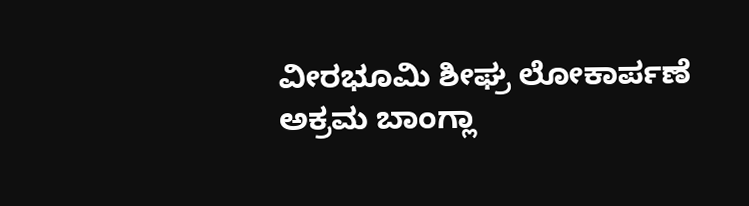ವೀರಭೂಮಿ ಶೀಘ್ರ ಲೋಕಾರ್ಪಣೆ
ಅಕ್ರಮ ಬಾಂಗ್ಲಾ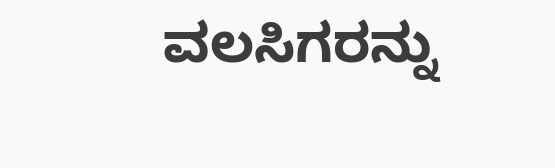ವಲಸಿಗರನ್ನು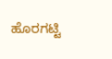ಹೊರಗಟ್ಟಿ